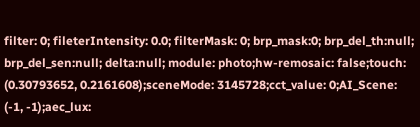filter: 0; fileterIntensity: 0.0; filterMask: 0; brp_mask:0; brp_del_th:null; brp_del_sen:null; delta:null; module: photo;hw-remosaic: false;touch: (0.30793652, 0.2161608);sceneMode: 3145728;cct_value: 0;AI_Scene: (-1, -1);aec_lux: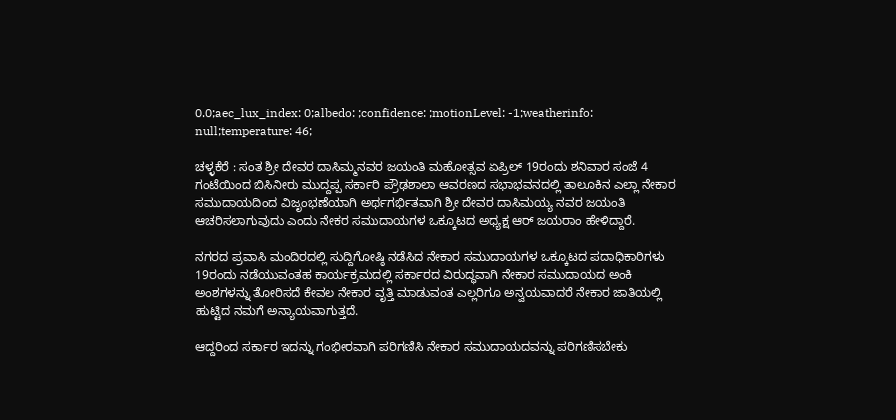0.0;aec_lux_index: 0;albedo: ;confidence: ;motionLevel: -1;weatherinfo: null;temperature: 46;

ಚಳ್ಳಕೆರೆ : ಸಂತ ಶ್ರೀ ದೇವರ ದಾಸಿಮ್ಮನವರ ಜಯಂತಿ ಮಹೋತ್ಸವ ಏಪ್ರಿಲ್ 19ರಂದು ಶನಿವಾರ ಸಂಜೆ 4 ಗಂಟೆಯಿಂದ ಬಿಸಿನೀರು ಮುದ್ದಪ್ಪ ಸರ್ಕಾರಿ ಪ್ರೌಢಶಾಲಾ ಆವರಣದ ಸಭಾಭವನದಲ್ಲಿ ತಾಲೂಕಿನ ಎಲ್ಲಾ ನೇಕಾರ ಸಮುದಾಯದಿಂದ ವಿಜೃಂಭಣೆಯಾಗಿ ಅರ್ಥಗರ್ಭಿತವಾಗಿ ಶ್ರೀ ದೇವರ ದಾಸಿಮಯ್ಯ ನವರ ಜಯಂತಿ ಆಚರಿಸಲಾಗುವುದು ಎಂದು ನೇಕರ ಸಮುದಾಯಗಳ ಒಕ್ಕೂಟದ ಅಧ್ಯಕ್ಷ ಆರ್ ಜಯರಾಂ ಹೇಳಿದ್ದಾರೆ.

ನಗರದ ಪ್ರವಾಸಿ ಮಂದಿರದಲ್ಲಿ ಸುದ್ದಿಗೋಷ್ಠಿ ನಡೆಸಿದ ನೇಕಾರ ಸಮುದಾಯಗಳ ಒಕ್ಕೂಟದ ಪದಾಧಿಕಾರಿಗಳು 19ರಂದು ನಡೆಯುವಂತಹ ಕಾರ್ಯಕ್ರಮದಲ್ಲಿ ಸರ್ಕಾರದ ವಿರುದ್ಧವಾಗಿ ನೇಕಾರ ಸಮುದಾಯದ ಅಂಕಿ ಅಂಶಗಳನ್ನು ತೋರಿಸದೆ ಕೇವಲ ನೇಕಾರ ವೃತ್ತಿ ಮಾಡುವಂತ ಎಲ್ಲರಿಗೂ ಅನ್ವಯವಾದರೆ ನೇಕಾರ ಜಾತಿಯಲ್ಲಿ ಹುಟ್ಟಿದ ನಮಗೆ ಅನ್ಯಾಯವಾಗುತ್ತದೆ.

ಆದ್ದರಿಂದ ಸರ್ಕಾರ ಇದನ್ನು ಗಂಭೀರವಾಗಿ ಪರಿಗಣಿಸಿ ನೇಕಾರ ಸಮುದಾಯದವನ್ನು ಪರಿಗಣಿಸಬೇಕು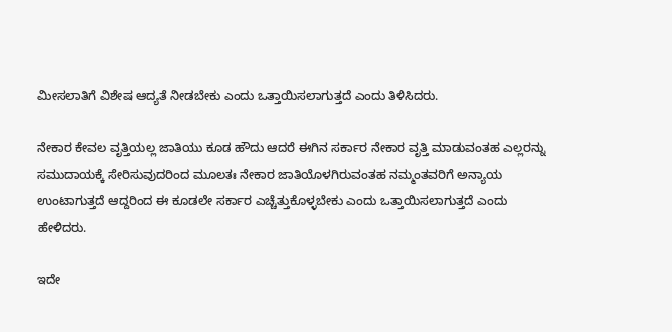ಮೀಸಲಾತಿಗೆ ವಿಶೇಷ ಆದ್ಯತೆ ನೀಡಬೇಕು ಎಂದು ಒತ್ತಾಯಿಸಲಾಗುತ್ತದೆ ಎಂದು ತಿಳಿಸಿದರು.

ನೇಕಾರ ಕೇವಲ ವೃತ್ತಿಯಲ್ಲ ಜಾತಿಯು ಕೂಡ ಹೌದು ಆದರೆ ಈಗಿನ ಸರ್ಕಾರ ನೇಕಾರ ವೃತ್ತಿ ಮಾಡುವಂತಹ ಎಲ್ಲರನ್ನು ಸಮುದಾಯಕ್ಕೆ ಸೇರಿಸುವುದರಿಂದ ಮೂಲತಃ ನೇಕಾರ ಜಾತಿಯೊಳಗಿರುವಂತಹ ನಮ್ಮಂತವರಿಗೆ ಅನ್ಯಾಯ ಉಂಟಾಗುತ್ತದೆ ಆದ್ದರಿಂದ ಈ ಕೂಡಲೇ ಸರ್ಕಾರ ಎಚ್ಚೆತ್ತುಕೊಳ್ಳಬೇಕು ಎಂದು ಒತ್ತಾಯಿಸಲಾಗುತ್ತದೆ ಎಂದು ಹೇಳಿದರು.

ಇದೇ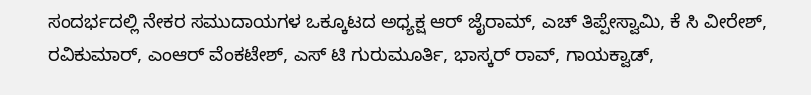ಸಂದರ್ಭದಲ್ಲಿ ನೇಕರ ಸಮುದಾಯಗಳ ಒಕ್ಕೂಟದ ಅಧ್ಯಕ್ಷ ಆರ್ ಜೈರಾಮ್, ಎಚ್ ತಿಪ್ಪೇಸ್ವಾಮಿ, ಕೆ ಸಿ ವೀರೇಶ್, ರವಿಕುಮಾರ್, ಎಂಆರ್ ವೆಂಕಟೇಶ್, ಎಸ್ ಟಿ ಗುರುಮೂರ್ತಿ, ಭಾಸ್ಕರ್ ರಾವ್, ಗಾಯಕ್ವಾಡ್,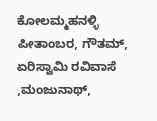ಕೋಲಮ್ಮಹನಳ್ಳಿ ಪೀತಾಂಬರ, ಗೌತಮ್, ಏರಿಸ್ವಾಮಿ ರವಿವಾಸೆ ,ಮಂಜುನಾಥ್,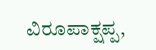ವಿರೂಪಾಕ್ಷಪ್ಪ,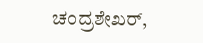ಚಂದ್ರಶೇಖರ್,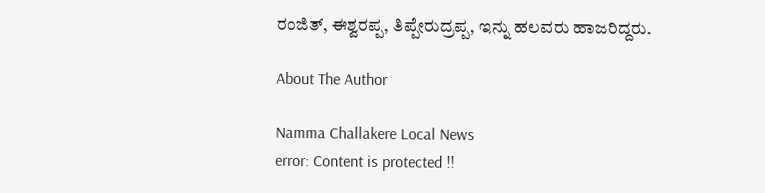ರಂಜಿತ್, ಈಶ್ವರಪ್ಪ, ತಿಪ್ಪೇರುದ್ರಪ್ಪ, ಇನ್ನು ಹಲವರು ಹಾಜರಿದ್ದರು.

About The Author

Namma Challakere Local News
error: Content is protected !!